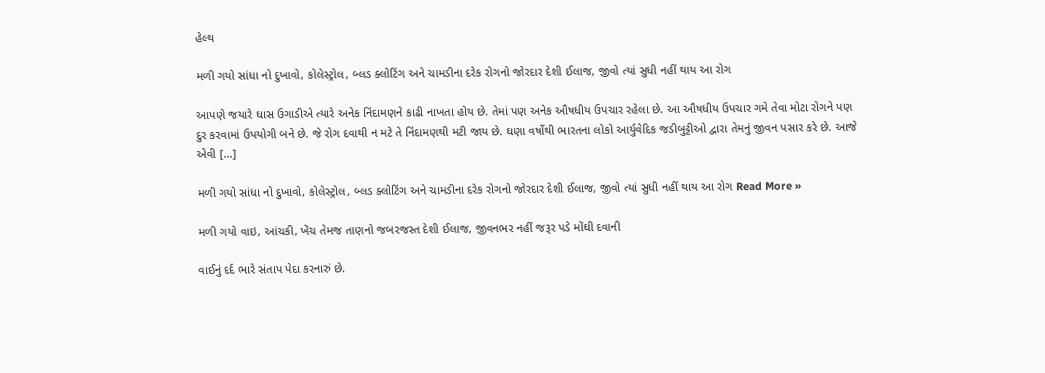હેલ્થ

મળી ગયો સાંધા નો દુખાવો, કોલેસ્ટ્રોલ, બ્લડ ક્લોટિંગ અને ચામડીના દરેક રોગનો જોરદાર દેશી ઈલાજ, જીવો ત્યાં સુધી નહીં થાય આ રોગ

આપણે જયારે ઘાસ ઉગાડીએ ત્યારે અનેક નિંદામણને કાઢી નાખતા હોય છે. તેમાં પણ અનેક ઔષધીય ઉપચાર રહેલા છે. આ ઔષધીય ઉપચાર ગમે તેવા મોટા રોગને પણ દુર કરવામાં ઉપયોગી બને છે. જે રોગ દવાથી ન મટે તે નિંદામણથી મટી જાય છે. ઘણા વર્ષોથી ભારતના લોકો આર્યુવેદિક જડીબુટ્ટીઓ દ્વારા તેમનું જીવન પસાર કરે છે. આજે એવી […]

મળી ગયો સાંધા નો દુખાવો, કોલેસ્ટ્રોલ, બ્લડ ક્લોટિંગ અને ચામડીના દરેક રોગનો જોરદાર દેશી ઈલાજ, જીવો ત્યાં સુધી નહીં થાય આ રોગ Read More »

મળી ગયો વાઇ, આંચકી, ખેંચ તેમજ તાણનો જબરજસ્ત દેશી ઈલાજ, જીવનભર નહીં જરૂર પડે મોંઘી દવાની

વાઈનું દર્દ ભારે સંતાપ પેદા કરનારું છે.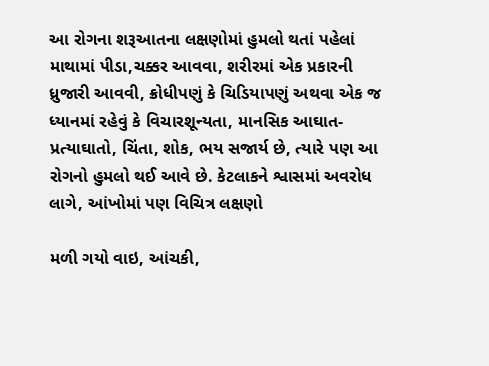આ રોગના શરૂઆતના લક્ષણોમાં હુમલો થતાં પહેલાં માથામાં પીડા,ચક્કર આવવા, શરીરમાં એક પ્રકારની ધ્રુજારી આવવી, ક્રોધીપણું કે ચિડિયાપણું અથવા એક જ ધ્યાનમાં રહેવું કે વિચારશૂન્યતા, માનસિક આઘાત-પ્રત્યાઘાતો, ચિંતા, શોક, ભય સજાર્ય છે, ત્યારે પણ આ રોગનો હુમલો થઈ આવે છે. કેટલાકને શ્વાસમાં અવરોધ લાગે, આંખોમાં પણ વિચિત્ર લક્ષણો

મળી ગયો વાઇ, આંચકી,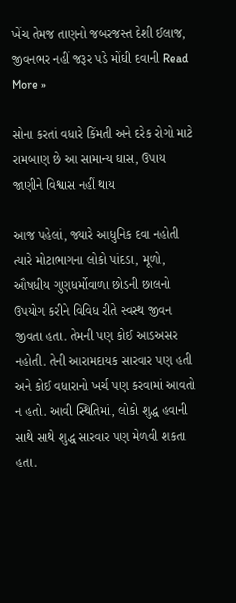ખેંચ તેમજ તાણનો જબરજસ્ત દેશી ઈલાજ, જીવનભર નહીં જરૂર પડે મોંઘી દવાની Read More »

સોના કરતાં વધારે કિંમતી અને દરેક રોગો માટે રામબાણ છે આ સામાન્ય ઘાસ, ઉપાય જાણીને વિશ્વાસ નહીં થાય

આજ પહેલાં, જ્યારે આધુનિક દવા નહોતી ત્યારે મોટાભાગના લોકો પાંદડા, મૂળો, ઔષધીય ગુણધર્મોવાળા છોડની છાલનો ઉપયોગ કરીને વિવિધ રીતે સ્વસ્થ જીવન જીવતા હતા. તેમની પણ કોઈ આડઅસર નહોતી. તેની આરામદાયક સારવાર પણ હતી અને કોઈ વધારાનો ખર્ચ પણ કરવામાં આવતો ન હતો. આવી સ્થિતિમાં, લોકો શુદ્ધ હવાની સાથે સાથે શુદ્ધ સારવાર પણ મેળવી શકતા હતા.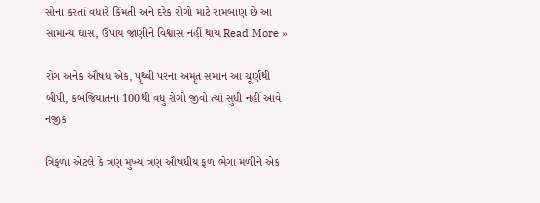સોના કરતાં વધારે કિંમતી અને દરેક રોગો માટે રામબાણ છે આ સામાન્ય ઘાસ, ઉપાય જાણીને વિશ્વાસ નહીં થાય Read More »

રોગ અનેક ઔષધ એક, પૃથ્વી પરના અમૃત સમાન આ ચૂર્ણથી બીપી, કબજિયાતના 100થી વધુ રોગો જીવો ત્યાં સુધી નહીં આવે નજીક

ત્રિફળા એટલે કે ત્રણ મુખ્ય ત્રણ ઔષધીય ફળ ભેગા મળીને એક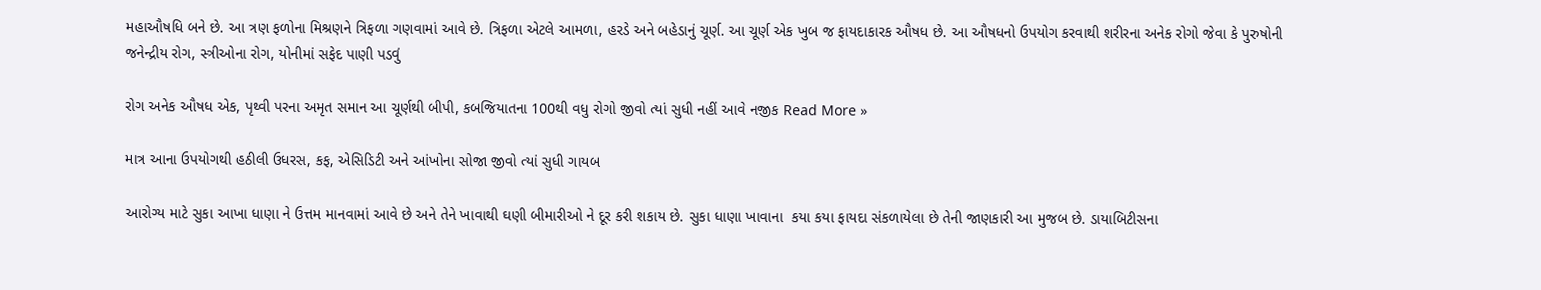મહાઔષધિ બને છે. આ ત્રણ ફળોના મિશ્રણને ત્રિફળા ગણવામાં આવે છે. ત્રિફળા એટલે આમળા, હરડે અને બહેડાનું ચૂર્ણ. આ ચૂર્ણ એક ખુબ જ ફાયદાકારક ઔષધ છે. આ ઔષધનો ઉપયોગ કરવાથી શરીરના અનેક રોગો જેવા કે પુરુષોની જનેન્દ્રીય રોગ, સ્ત્રીઓના રોગ, યોનીમાં સફેદ પાણી પડવું

રોગ અનેક ઔષધ એક, પૃથ્વી પરના અમૃત સમાન આ ચૂર્ણથી બીપી, કબજિયાતના 100થી વધુ રોગો જીવો ત્યાં સુધી નહીં આવે નજીક Read More »

માત્ર આના ઉપયોગથી હઠીલી ઉધરસ, કફ, એસિડિટી અને આંખોના સોજા જીવો ત્યાં સુધી ગાયબ

આરોગ્ય માટે સુકા આખા ધાણા ને ઉત્તમ માનવામાં આવે છે અને તેને ખાવાથી ઘણી બીમારીઓ ને દૂર કરી શકાય છે. સુકા ધાણા ખાવાના  કયા કયા ફાયદા સંકળાયેલા છે તેની જાણકારી આ મુજબ છે. ડાયાબિટીસના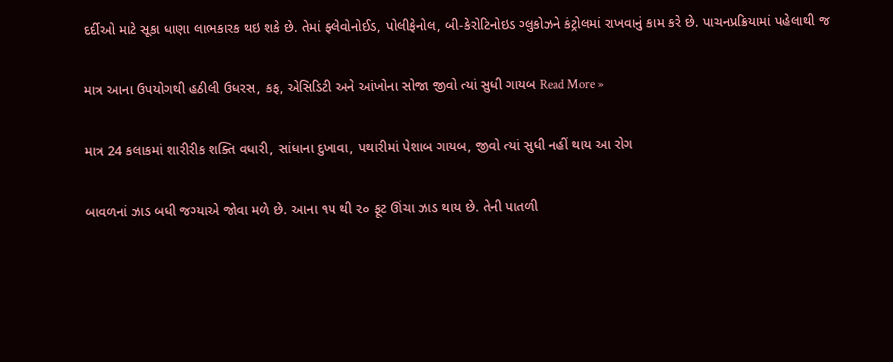દર્દીઓ માટે સૂકા ધાણા લાભકારક થઇ શકે છે. તેમાં ફ્લેવોનોઈડ, પોલીફેનોલ, બી-કેરોટિનોઇડ ગ્લુકોઝને કંટ્રોલમાં રાખવાનું કામ કરે છે. પાચનપ્રક્રિયામાં પહેલાથી જ

માત્ર આના ઉપયોગથી હઠીલી ઉધરસ, કફ, એસિડિટી અને આંખોના સોજા જીવો ત્યાં સુધી ગાયબ Read More »

માત્ર 24 કલાકમાં શારીરીક શક્તિ વધારી, સાંધાના દુખાવા, પથારીમાં પેશાબ ગાયબ, જીવો ત્યાં સુધી નહીં થાય આ રોગ

બાવળનાં ઝાડ બધી જગ્યાએ જોવા મળે છે. આના ૧૫ થી ૨૦ ફૂટ ઊંચા ઝાડ થાય છે. તેની પાતળી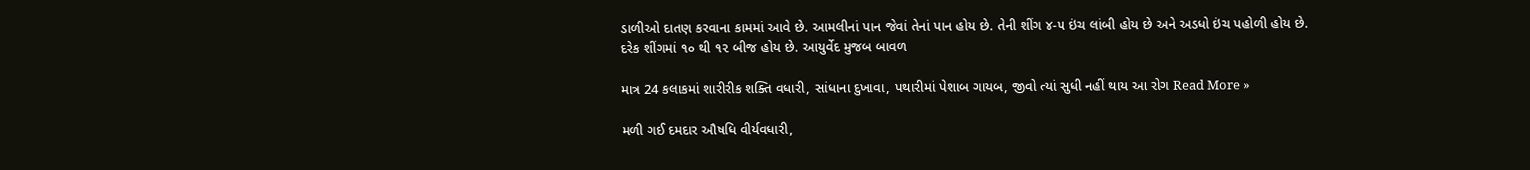ડાળીઓ દાતણ કરવાના કામમાં આવે છે. આમલીનાં પાન જેવાં તેનાં પાન હોય છે. તેની શીંગ ૪-૫ ઇંચ લાંબી હોય છે અને અડધો ઇંચ પહોળી હોય છે. દરેક શીંગમાં ૧૦ થી ૧૨ બીજ હોય છે. આયુર્વેદ મુજબ બાવળ

માત્ર 24 કલાકમાં શારીરીક શક્તિ વધારી, સાંધાના દુખાવા, પથારીમાં પેશાબ ગાયબ, જીવો ત્યાં સુધી નહીં થાય આ રોગ Read More »

મળી ગઈ દમદાર ઔષધિ વીર્યવધારી,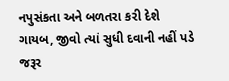નપુસંકતા અને બળતરા કરી દેશે ગાયબ, જીવો ત્યાં સુધી દવાની નહીં પડે જરૂર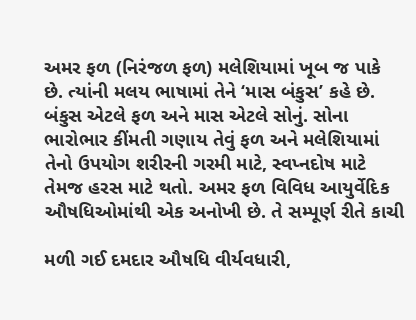અમર ફળ (નિરંજળ ફળ) મલેશિયામાં ખૂબ જ પાકે છે. ત્યાંની મલય ભાષામાં તેને ‘માસ બંકુસ’ કહે છે. બંકુસ એટલે ફળ અને માસ એટલે સોનું. સોના ભારોભાર કીંમતી ગણાય તેવું ફળ અને મલેશિયામાં તેનો ઉપયોગ શરીરની ગરમી માટે, સ્વપ્નદોષ માટે તેમજ હરસ માટે થતો. અમર ફળ વિવિધ આયુર્વેદિક ઔષધિઓમાંથી એક અનોખી છે. તે સમ્પૂર્ણ રીતે કાચી

મળી ગઈ દમદાર ઔષધિ વીર્યવધારી,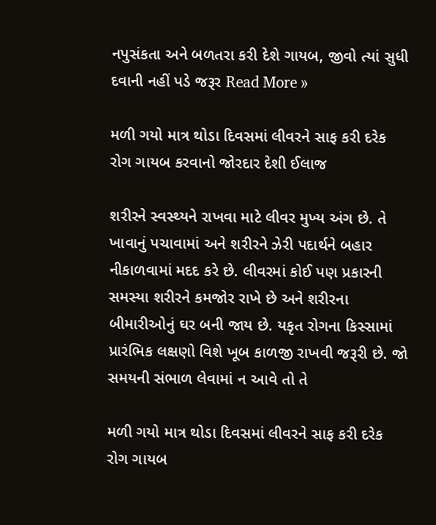નપુસંકતા અને બળતરા કરી દેશે ગાયબ, જીવો ત્યાં સુધી દવાની નહીં પડે જરૂર Read More »

મળી ગયો માત્ર થોડા દિવસમાં લીવરને સાફ કરી દરેક રોગ ગાયબ કરવાનો જોરદાર દેશી ઈલાજ

શરીરને સ્વસ્થ્યને રાખવા માટે લીવર મુખ્ય અંગ છે. તે ખાવાનું પચાવામાં અને શરીરને ઝેરી પદાર્થને બહાર નીકાળવામાં મદદ કરે છે. લીવરમાં કોઈ પણ પ્રકારની સમસ્યા શરીરને કમજોર રાખે છે અને શરીરના બીમારીઓનું ઘર બની જાય છે. યકૃત રોગના કિસ્સામાં પ્રારંભિક લક્ષણો વિશે ખૂબ કાળજી રાખવી જરૂરી છે. જો સમયની સંભાળ લેવામાં ન આવે તો તે

મળી ગયો માત્ર થોડા દિવસમાં લીવરને સાફ કરી દરેક રોગ ગાયબ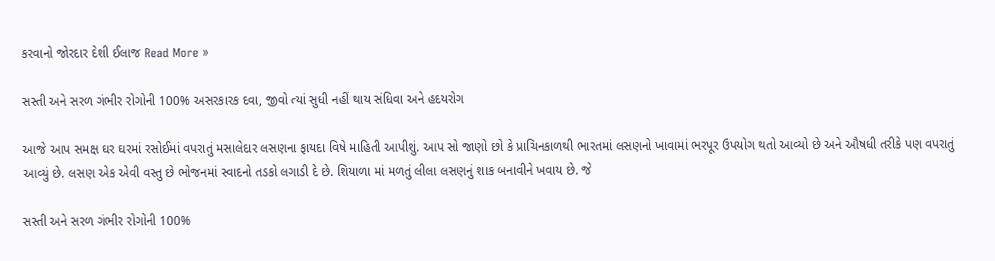કરવાનો જોરદાર દેશી ઈલાજ Read More »

સસ્તી અને સરળ ગંભીર રોગોની 100% અસરકારક દવા, જીવો ત્યાં સુધી નહીં થાય સંધિવા અને હદયરોગ

આજે આપ સમક્ષ ઘર ઘરમાં રસોઈમાં વપરાતું મસાલેદાર લસણના ફાયદા વિષે માહિતી આપીશું. આપ સો જાણો છો કે પ્રાચિનકાળથી ભારતમાં લસણનો ખાવામાં ભરપૂર ઉપયોગ થતો આવ્યો છે અને ઔષધી તરીકે પણ વપરાતું આવ્યું છે. લસણ એક એવી વસ્તુ છે ભોજનમાં સ્વાદનો તડકો લગાડી દે છે. શિયાળા માં મળતું લીલા લસણનું શાક બનાવીને ખવાય છે. જે

સસ્તી અને સરળ ગંભીર રોગોની 100%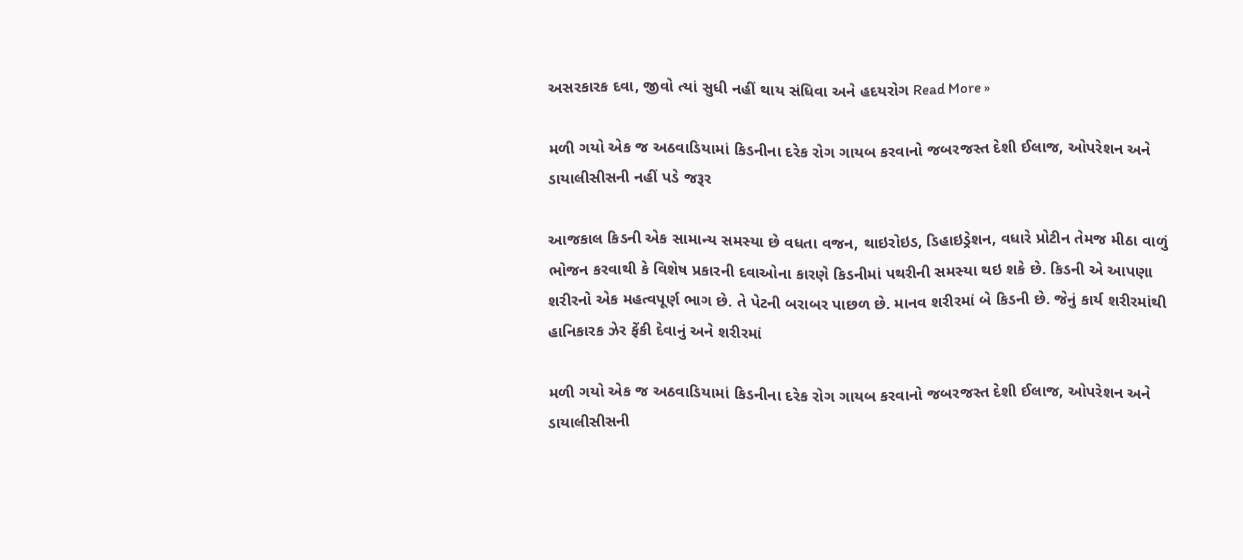અસરકારક દવા, જીવો ત્યાં સુધી નહીં થાય સંધિવા અને હદયરોગ Read More »

મળી ગયો એક જ અઠવાડિયામાં કિડનીના દરેક રોગ ગાયબ કરવાનો જબરજસ્ત દેશી ઈલાજ, ઓપરેશન અને ડાયાલીસીસની નહીં પડે જરૂર

આજકાલ કિડની એક સામાન્ય સમસ્યા છે વધતા વજન, થાઇરોઇડ, ડિહાઇડ્રેશન, વધારે પ્રોટીન તેમજ મીઠા વાળું ભોજન કરવાથી કે વિશેષ પ્રકારની દવાઓના કારણે કિડનીમાં પથરીની સમસ્યા થઇ શકે છે. કિડની એ આપણા શરીરનો એક મહત્વપૂર્ણ ભાગ છે. તે પેટની બરાબર પાછળ છે. માનવ શરીરમાં બે કિડની છે. જેનું કાર્ય શરીરમાંથી હાનિકારક ઝેર ફેંકી દેવાનું અને શરીરમાં

મળી ગયો એક જ અઠવાડિયામાં કિડનીના દરેક રોગ ગાયબ કરવાનો જબરજસ્ત દેશી ઈલાજ, ઓપરેશન અને ડાયાલીસીસની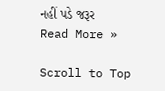નહીં પડે જરૂર Read More »

Scroll to Top